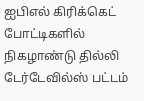ஐபிஎல் கிரிக்கெட் போட்டிகளில் நிகழாண்டு தில்லி டேர்டேவில்ஸ் பட்டம்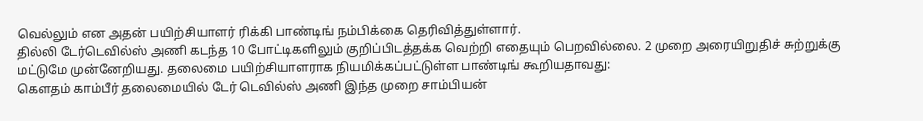வெல்லும் என அதன் பயிற்சியாளர் ரிக்கி பாண்டிங் நம்பிக்கை தெரிவித்துள்ளார்.
தில்லி டேர்டெவில்ஸ் அணி கடந்த 10 போட்டிகளிலும் குறிப்பிடத்தக்க வெற்றி எதையும் பெறவில்லை. 2 முறை அரையிறுதிச் சுற்றுக்கு மட்டுமே முன்னேறியது. தலைமை பயிற்சியாளராக நியமிக்கப்பட்டுள்ள பாண்டிங் கூறியதாவது:
கெளதம் காம்பீர் தலைமையில் டேர் டெவில்ஸ் அணி இந்த முறை சாம்பியன்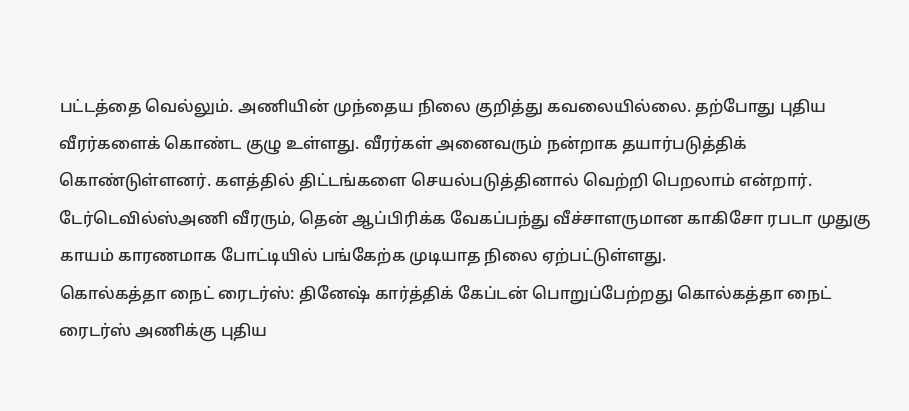பட்டத்தை வெல்லும். அணியின் முந்தைய நிலை குறித்து கவலையில்லை. தற்போது புதிய வீரர்களைக் கொண்ட குழு உள்ளது. வீரர்கள் அனைவரும் நன்றாக தயார்படுத்திக் கொண்டுள்ளனர். களத்தில் திட்டங்களை செயல்படுத்தினால் வெற்றி பெறலாம் என்றார்.
டேர்டெவில்ஸ்அணி வீரரும், தென் ஆப்பிரிக்க வேகப்பந்து வீச்சாளருமான காகிசோ ரபடா முதுகு காயம் காரணமாக போட்டியில் பங்கேற்க முடியாத நிலை ஏற்பட்டுள்ளது.
கொல்கத்தா நைட் ரைடர்ஸ்: தினேஷ் கார்த்திக் கேப்டன் பொறுப்பேற்றது கொல்கத்தா நைட் ரைடர்ஸ் அணிக்கு புதிய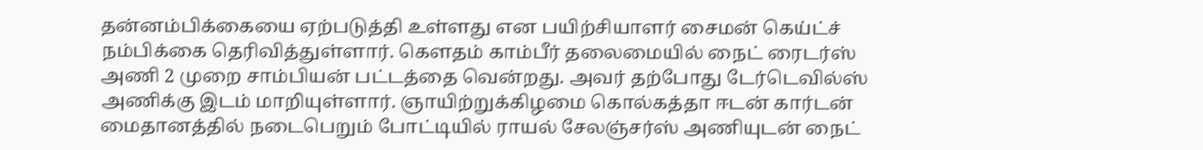தன்னம்பிக்கையை ஏற்படுத்தி உள்ளது என பயிற்சியாளர் சைமன் கெய்ட்ச் நம்பிக்கை தெரிவித்துள்ளார். கெளதம் காம்பீர் தலைமையில் நைட் ரைடர்ஸ் அணி 2 முறை சாம்பியன் பட்டத்தை வென்றது. அவர் தற்போது டேர்டெவில்ஸ் அணிக்கு இடம் மாறியுள்ளார். ஞாயிற்றுக்கிழமை கொல்கத்தா ஈடன் கார்டன் மைதானத்தில் நடைபெறும் போட்டியில் ராயல் சேலஞ்சர்ஸ் அணியுடன் நைட்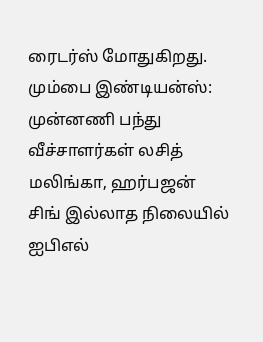ரைடர்ஸ் மோதுகிறது.
மும்பை இண்டியன்ஸ்: முன்னணி பந்து வீச்சாளர்கள் லசித் மலிங்கா, ஹர்பஜன் சிங் இல்லாத நிலையில் ஐபிஎல்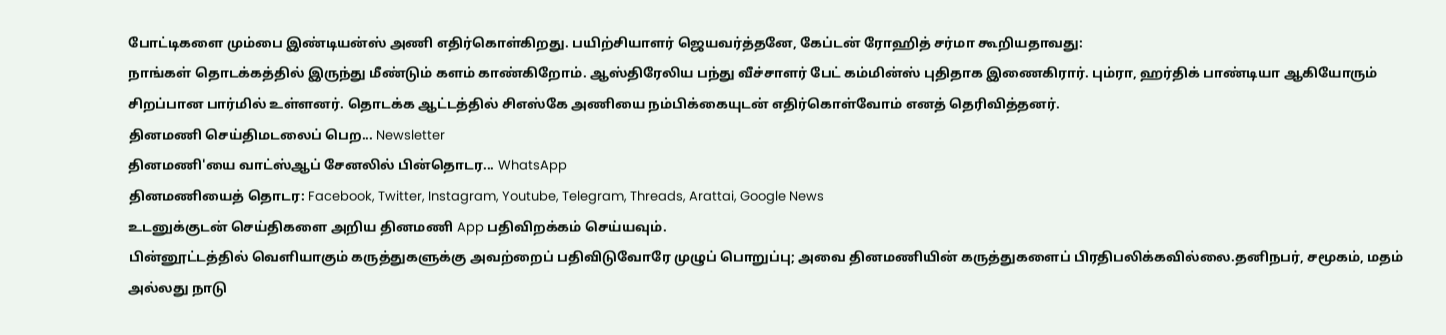போட்டிகளை மும்பை இண்டியன்ஸ் அணி எதிர்கொள்கிறது. பயிற்சியாளர் ஜெயவர்த்தனே, கேப்டன் ரோஹித் சர்மா கூறியதாவது:
நாங்கள் தொடக்கத்தில் இருந்து மீண்டும் களம் காண்கிறோம். ஆஸ்திரேலிய பந்து வீச்சாளர் பேட் கம்மின்ஸ் புதிதாக இணைகிரார். பும்ரா, ஹர்திக் பாண்டியா ஆகியோரும் சிறப்பான பார்மில் உள்ளனர். தொடக்க ஆட்டத்தில் சிஎஸ்கே அணியை நம்பிக்கையுடன் எதிர்கொள்வோம் எனத் தெரிவித்தனர்.
தினமணி செய்திமடலைப் பெற... Newsletter
தினமணி'யை வாட்ஸ்ஆப் சேனலில் பின்தொடர... WhatsApp
தினமணியைத் தொடர: Facebook, Twitter, Instagram, Youtube, Telegram, Threads, Arattai, Google News
உடனுக்குடன் செய்திகளை அறிய தினமணி App பதிவிறக்கம் செய்யவும்.
பின்னூட்டத்தில் வெளியாகும் கருத்துகளுக்கு அவற்றைப் பதிவிடுவோரே முழுப் பொறுப்பு; அவை தினமணியின் கருத்துகளைப் பிரதிபலிக்கவில்லை.தனிநபர், சமூகம், மதம் அல்லது நாடு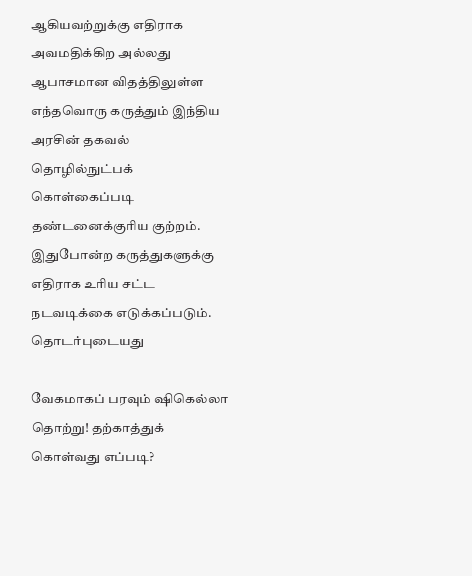ஆகியவற்றுக்கு எதிராக அவமதிக்கிற அல்லது ஆபாசமான விதத்திலுள்ள எந்தவொரு கருத்தும் இந்திய அரசின் தகவல் தொழில்நுட்பக் கொள்கைப்படி தண்டனைக்குரிய குற்றம். இதுபோன்ற கருத்துகளுக்கு எதிராக உரிய சட்ட நடவடிக்கை எடுக்கப்படும்.
தொடர்புடையது

வேகமாகப் பரவும் ஷிகெல்லா தொற்று! தற்காத்துக் கொள்வது எப்படி?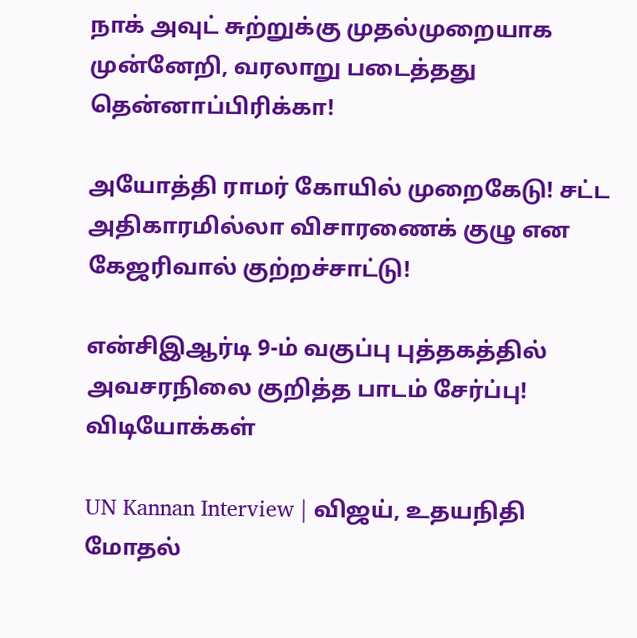நாக் அவுட் சுற்றுக்கு முதல்முறையாக முன்னேறி, வரலாறு படைத்தது தென்னாப்பிரிக்கா!

அயோத்தி ராமர் கோயில் முறைகேடு! சட்ட அதிகாரமில்லா விசாரணைக் குழு என கேஜரிவால் குற்றச்சாட்டு!

என்சிஇஆர்டி 9-ம் வகுப்பு புத்தகத்தில் அவசரநிலை குறித்த பாடம் சேர்ப்பு!
விடியோக்கள்

UN Kannan Interview | விஜய், உதயநிதி மோதல்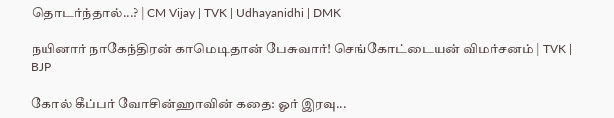தொடர்ந்தால்...? | CM Vijay | TVK | Udhayanidhi | DMK

நயினார் நாகேந்திரன் காமெடிதான் பேசுவார்! செங்கோட்டையன் விமர்சனம் | TVK | BJP

கோல் கீப்பர் வோசின்ஹாவின் கதை: ஓர் இரவு...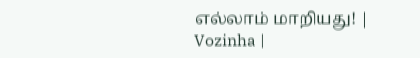எல்லாம் மாறியது! | Vozinha |